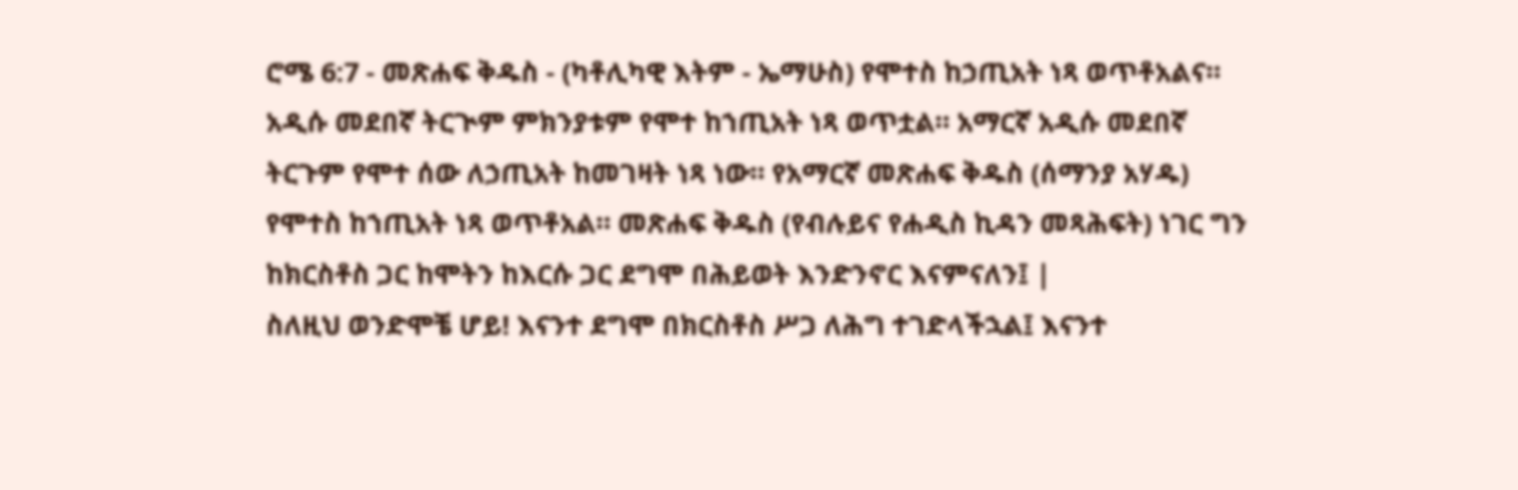ሮሜ 6:7 - መጽሐፍ ቅዱስ - (ካቶሊካዊ እትም - ኤማሁስ) የሞተስ ከኃጢአት ነጻ ወጥቶአልና። አዲሱ መደበኛ ትርጒም ምክንያቱም የሞተ ከኀጢአት ነጻ ወጥቷል። አማርኛ አዲሱ መደበኛ ትርጉም የሞተ ሰው ለኃጢአት ከመገዛት ነጻ ነው። የአማርኛ መጽሐፍ ቅዱስ (ሰማንያ አሃዱ) የሞተስ ከኀጢአት ነጻ ወጥቶአል። መጽሐፍ ቅዱስ (የብሉይና የሐዲስ ኪዳን መጻሕፍት) ነገር ግን ከክርስቶስ ጋር ከሞትን ከእርሱ ጋር ደግሞ በሕይወት እንድንኖር እናምናለን፤ |
ስለዚህ ወንድሞቼ ሆይ! እናንተ ደግሞ በክርስቶስ ሥጋ ለሕግ ተገድላችኋል፤ እናንተ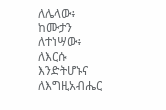ለሌላው፥ ከሙታን ለተነሣው፥ ለእርሱ እንድትሆኑና ለእግዚአብሔር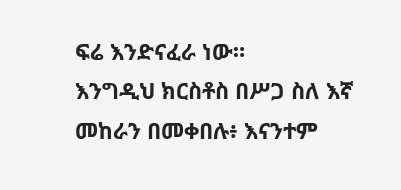ፍሬ እንድናፈራ ነው።
እንግዲህ ክርስቶስ በሥጋ ስለ እኛ መከራን በመቀበሉ፥ እናንተም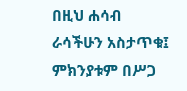በዚህ ሐሳብ ራሳችሁን አስታጥቁ፤ ምክንያቱም በሥጋ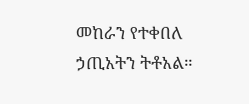መከራን የተቀበለ ኃጢአትን ትቶአል።